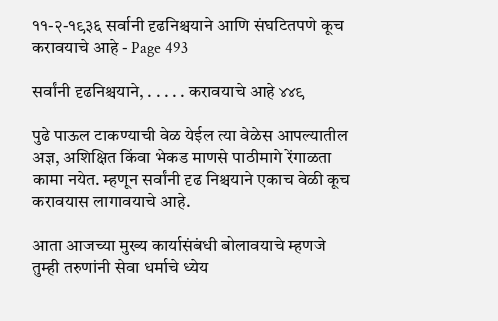११-२-१९३६ सर्वानी दृढनिश्चयाने आणि संघटितपणे कूच करावयाचे आहे - Page 493

सर्वांनी दृढनिश्चयाने, . . . . . करावयाचे आहे ४४९

पुढे पाऊल टाकण्याची वेळ येईल त्या वेळेस आपल्यातील अज्ञ, अशिक्षित किंवा भेकड माणसे पाठीमागे रेंगाळता कामा नयेत. म्हणून सर्वांनी दृढ निश्चयाने एकाच वेळी कूच करावयास लागावयाचे आहे.

आता आजच्या मुख्य कार्यासंबंधी बोलावयाचे म्हणजे तुम्ही तरुणांनी सेवा धर्माचे ध्येय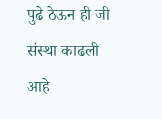पुढे ठेऊन ही जी संस्था काढली आहे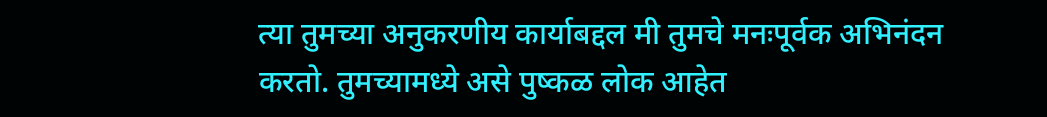त्या तुमच्या अनुकरणीय कार्याबद्दल मी तुमचे मनःपूर्वक अभिनंदन करतो. तुमच्यामध्ये असे पुष्कळ लोक आहेत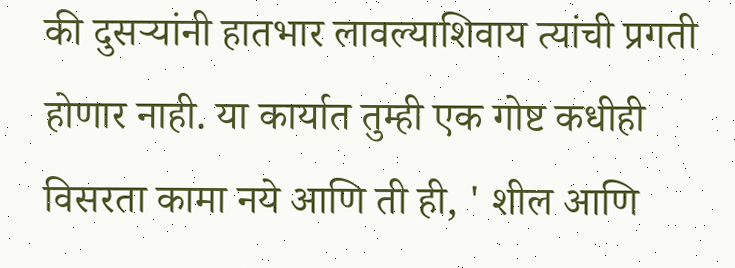की दुसऱ्यांनी हातभार लावल्याशिवाय त्यांची प्रगती होणार नाही. या कार्यात तुम्ही एक गोष्ट कधीही विसरता कामा नये आणि ती ही, ' शील आणि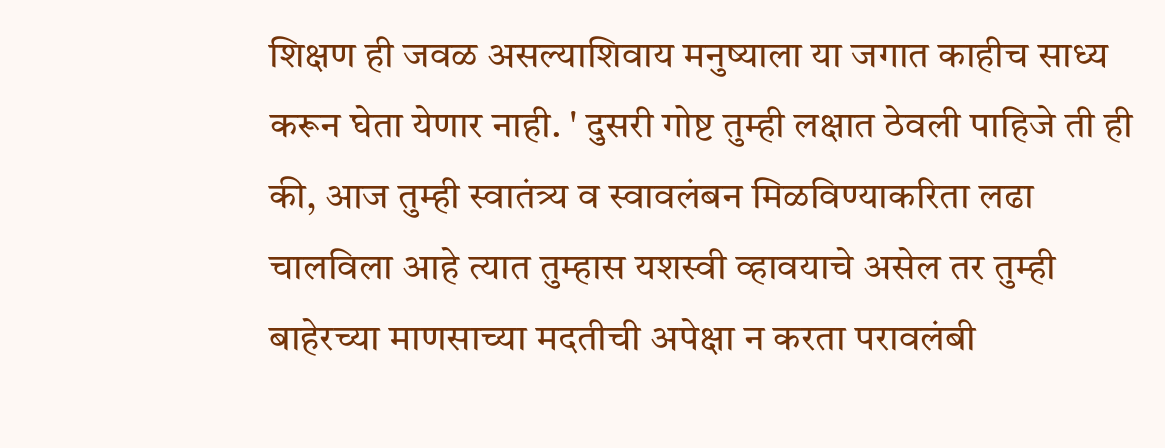शिक्षण ही जवळ असल्याशिवाय मनुष्याला या जगात काहीच साध्य करून घेता येणार नाही. ' दुसरी गोष्ट तुम्ही लक्षात ठेवली पाहिजे ती ही की, आज तुम्ही स्वातंत्र्य व स्वावलंबन मिळविण्याकरिता लढा चालविला आहे त्यात तुम्हास यशस्वी व्हावयाचे असेल तर तुम्ही बाहेरच्या माणसाच्या मदतीची अपेक्षा न करता परावलंबी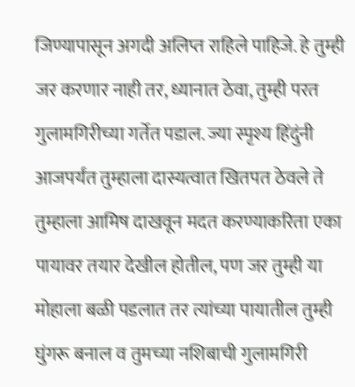जिण्यापासून अगदी अलिप्त राहिले पाहिजे. हे तुम्ही जर करणार नाही तर, ध्यानात ठेवा, तुम्ही परत गुलामगिरीच्या गर्तेत पडाल. ज्या स्पृश्य हिंदुंनी आजपर्यंत तुम्हाला दास्यत्वात खितपत ठेवले ते तुम्हाला आमिष दाखवून मदत करण्याकरिता एका पायावर तयार देखील होतील, पण जर तुम्ही या मोहाला बळी पडलात तर त्यांच्या पायातील तुम्ही घुंगरू बनाल व तुमच्या नशिबाची गुलामगिरी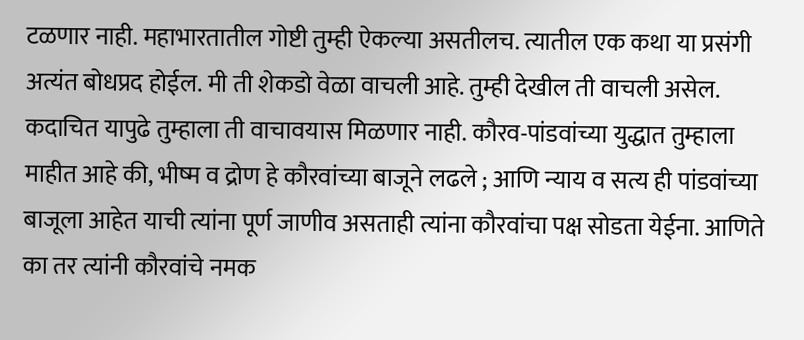टळणार नाही. महाभारतातील गोष्टी तुम्ही ऐकल्या असतीलच. त्यातील एक कथा या प्रसंगी अत्यंत बोधप्रद होईल. मी ती शेकडो वेळा वाचली आहे. तुम्ही देखील ती वाचली असेल. कदाचित यापुढे तुम्हाला ती वाचावयास मिळणार नाही. कौरव-पांडवांच्या युद्धात तुम्हाला माहीत आहे की, भीष्म व द्रोण हे कौरवांच्या बाजूने लढले ; आणि न्याय व सत्य ही पांडवांच्या बाजूला आहेत याची त्यांना पूर्ण जाणीव असताही त्यांना कौरवांचा पक्ष सोडता येईना. आणिते का तर त्यांनी कौरवांचे नमक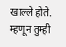खाल्ले होते. म्हणून तुम्ही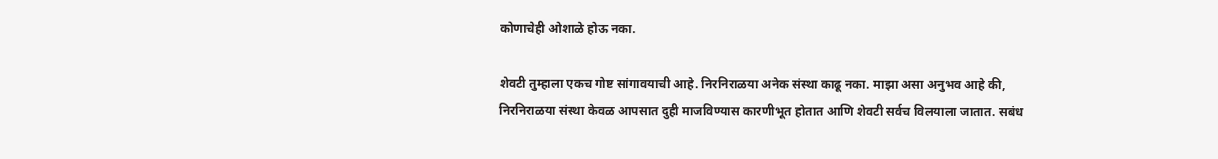कोणाचेही ओशाळे होऊ नका.

शेवटी तुम्हाला एकच गोष्ट सांगावयाची आहे. निरनिराळया अनेक संस्था काढू नका. माझा असा अनुभव आहे की, निरनिराळया संस्था केवळ आपसात दुही माजविण्यास कारणीभूत होतात आणि शेवटी सर्वच विलयाला जातात. सबंध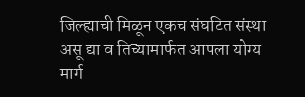जिल्ह्याची मिळून एकच संघटित संस्था असू द्या व तिच्यामार्फत आपला योग्य मार्ग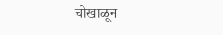चोखाळून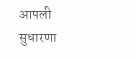आपली सुधारणा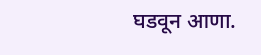घडवून आणा.